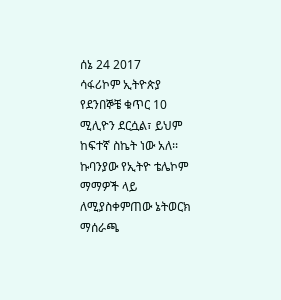ሰኔ 24 2017
ሳፋሪኮም ኢትዮጵያ የደንበኞቼ ቁጥር 10 ሚሊዮን ደርሷል፣ ይህም ከፍተኛ ስኬት ነው አለ፡፡
ኩባንያው የኢትዮ ቴሌኮም ማማዎች ላይ ለሚያስቀምጠው ኔትወርክ ማሰራጫ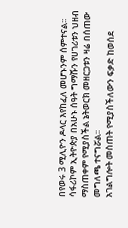በየወሩ 3 ሚሊዮን ዶላር እየከፈለ መሆኑንም ሰምተናል፡፡
ሳፋሪኮም ኢትዮጵያ በአሁኑ ሰዓት ግማሹን የሀገሪቱን ህዘብ ማስጠቀም የሚያስችል ኔትወርክ መዘርጋቱን ዛሬ በሰጠው መግለጫ ተናግሯል፡፡
አገልግሎት መስጠት የሚያስችለውን ፍቃድ ከወሰደ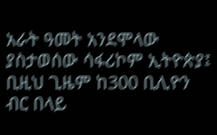አራት ዓመት አንደሞላው ያስታወሰው ሳፋሪኮም ኢትዮጵያ፤ ቢዚህ ጊዜም ከ300 ቢሊዮን ብር በላይ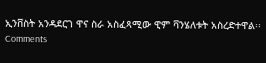ኢንቨስት አንዳደርገ ዋና ስራ አስፈጻሚው ዊም ቫንሄለቱት አስረድተዋል፡፡
Comments